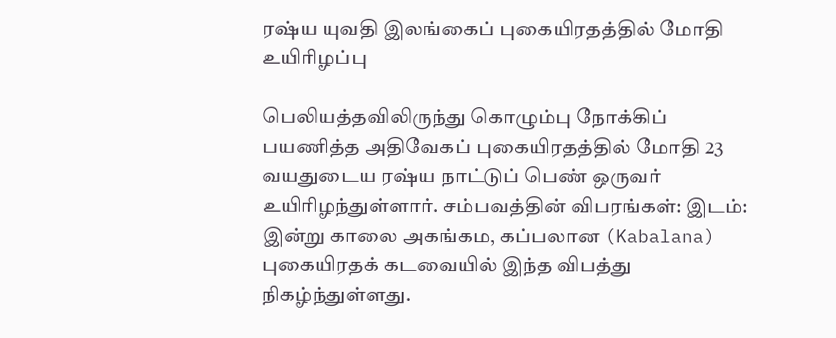ரஷ்ய யுவதி இலங்கைப் புகையிரதத்தில் மோதி உயிரிழப்பு

பெலியத்தவிலிருந்து கொழும்பு நோக்கிப் பயணித்த அதிவேகப் புகையிரதத்தில் மோதி 23 வயதுடைய ரஷ்ய நாட்டுப் பெண் ஒருவர் உயிரிழந்துள்ளார். சம்பவத்தின் விபரங்கள்: இடம்: இன்று காலை அகங்கம, கப்பலான (Kabalana) புகையிரதக் கடவையில் இந்த விபத்து நிகழ்ந்துள்ளது.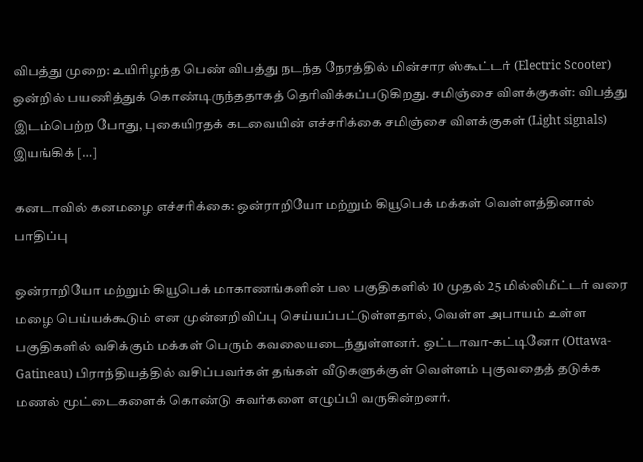விபத்து முறை: உயிரிழந்த பெண் விபத்து நடந்த நேரத்தில் மின்சார ஸ்கூட்டர் (Electric Scooter) ஒன்றில் பயணித்துக் கொண்டிருந்ததாகத் தெரிவிக்கப்படுகிறது. சமிஞ்சை விளக்குகள்: விபத்து இடம்பெற்ற போது, புகையிரதக் கடவையின் எச்சரிக்கை சமிஞ்சை விளக்குகள் (Light signals) இயங்கிக் […]

கனடாவில் கனமழை எச்சரிக்கை: ஒன்ராறியோ மற்றும் கியூபெக் மக்கள் வெள்ளத்தினால் பாதிப்பு

ஒன்ராறியோ மற்றும் கியூபெக் மாகாணங்களின் பல பகுதிகளில் 10 முதல் 25 மில்லிமீட்டர் வரை மழை பெய்யக்கூடும் என முன்னறிவிப்பு செய்யப்பட்டுள்ளதால், வெள்ள அபாயம் உள்ள பகுதிகளில் வசிக்கும் மக்கள் பெரும் கவலையடைந்துள்ளனர். ஒட்டாவா-கட்டினோ (Ottawa-Gatineau) பிராந்தியத்தில் வசிப்பவர்கள் தங்கள் வீடுகளுக்குள் வெள்ளம் புகுவதைத் தடுக்க மணல் மூட்டைகளைக் கொண்டு சுவர்களை எழுப்பி வருகின்றனர்.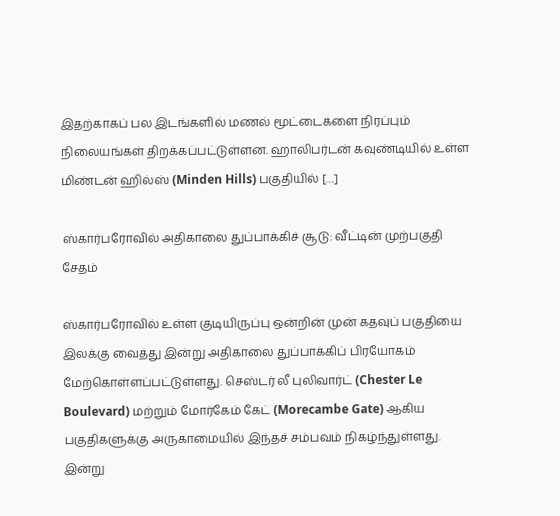இதற்காகப் பல இடங்களில் மணல் மூட்டைகளை நிரப்பும் நிலையங்கள் திறக்கப்பட்டுள்ளன. ஹாலிபர்டன் கவுண்டியில் உள்ள மிண்டன் ஹில்ஸ் (Minden Hills) பகுதியில் […]

ஸ்கார்பரோவில் அதிகாலை துப்பாக்கிச் சூடு: வீட்டின் முற்பகுதி சேதம்

ஸ்கார்பரோவில் உள்ள குடியிருப்பு ஒன்றின் முன் கதவுப் பகுதியை இலக்கு வைத்து இன்று அதிகாலை துப்பாக்கிப் பிரயோகம் மேற்கொள்ளப்பட்டுள்ளது. செஸ்டர் லீ புலிவார்ட் (Chester Le Boulevard) மற்றும் மோர்கேம் கேட் (Morecambe Gate) ஆகிய பகுதிகளுக்கு அருகாமையில் இந்தச் சம்பவம் நிகழ்ந்துள்ளது. இன்று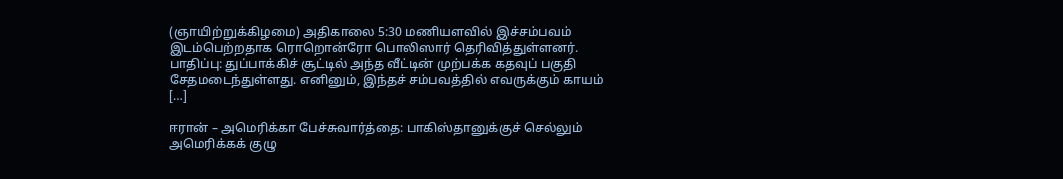(ஞாயிற்றுக்கிழமை) அதிகாலை 5:30 மணியளவில் இச்சம்பவம் இடம்பெற்றதாக ரொறொன்ரோ பொலிஸார் தெரிவித்துள்ளனர். பாதிப்பு: துப்பாக்கிச் சூட்டில் அந்த வீட்டின் முற்பக்க கதவுப் பகுதி சேதமடைந்துள்ளது. எனினும், இந்தச் சம்பவத்தில் எவருக்கும் காயம் […]

ஈரான் – அமெரிக்கா பேச்சுவார்த்தை: பாகிஸ்தானுக்குச் செல்லும் அமெரிக்கக் குழு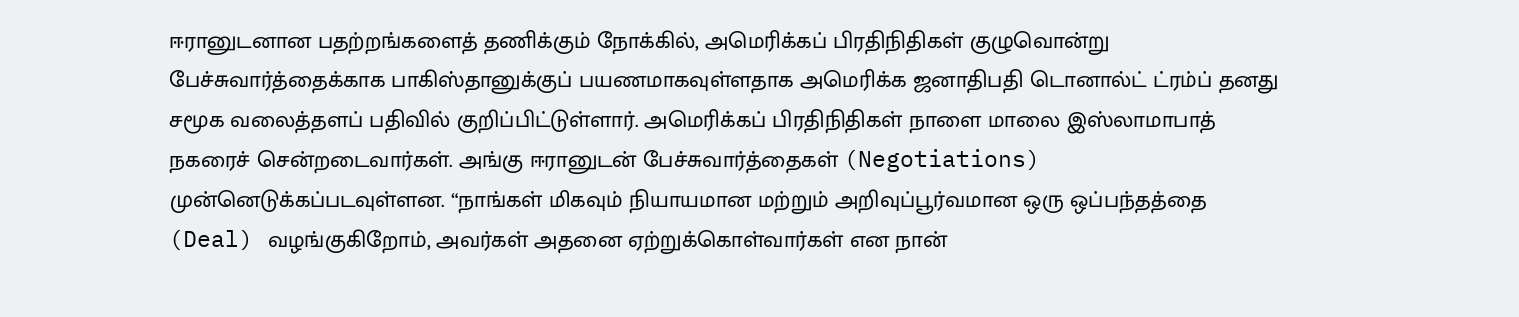ஈரானுடனான பதற்றங்களைத் தணிக்கும் நோக்கில், அமெரிக்கப் பிரதிநிதிகள் குழுவொன்று பேச்சுவார்த்தைக்காக பாகிஸ்தானுக்குப் பயணமாகவுள்ளதாக அமெரிக்க ஜனாதிபதி டொனால்ட் ட்ரம்ப் தனது சமூக வலைத்தளப் பதிவில் குறிப்பிட்டுள்ளார். அமெரிக்கப் பிரதிநிதிகள் நாளை மாலை இஸ்லாமாபாத் நகரைச் சென்றடைவார்கள். அங்கு ஈரானுடன் பேச்சுவார்த்தைகள் (Negotiations) முன்னெடுக்கப்படவுள்ளன. “நாங்கள் மிகவும் நியாயமான மற்றும் அறிவுப்பூர்வமான ஒரு ஒப்பந்தத்தை (Deal) வழங்குகிறோம், அவர்கள் அதனை ஏற்றுக்கொள்வார்கள் என நான்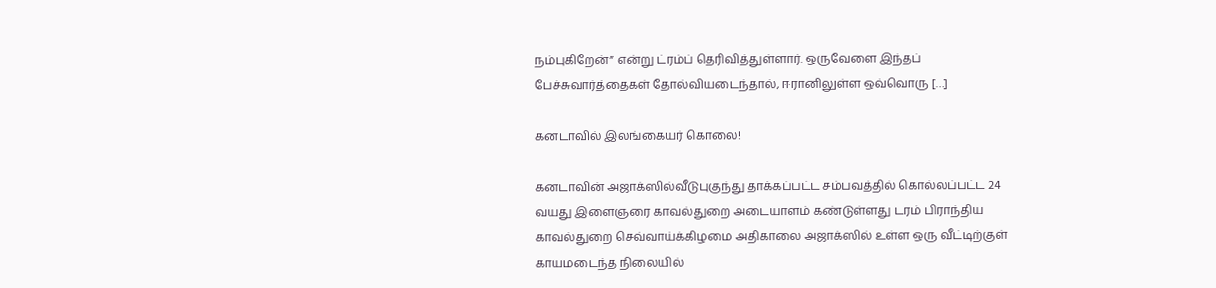நம்புகிறேன்” என்று ட்ரம்ப் தெரிவித்துள்ளார். ஒருவேளை இந்தப் பேச்சுவார்த்தைகள் தோல்வியடைந்தால், ஈரானிலுள்ள ஒவ்வொரு […]

கனடாவில் இலங்கையர் கொலை!

கனடாவின் அஜாக்ஸில்வீடுபுகுந்து தாக்கப்பட்ட சம்பவத்தில் கொல்லப்பட்ட 24 வயது இளைஞரை காவல்துறை அடையாளம் கண்டுள்ளது டரம் பிராந்திய காவல்துறை செவ்வாய்க்கிழமை அதிகாலை அஜாக்ஸில் உள்ள ஒரு வீட்டிற்குள் காயமடைந்த நிலையில்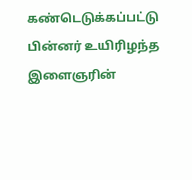கண்டெடுக்கப்பட்டு பின்னர் உயிரிழந்த இளைஞரின்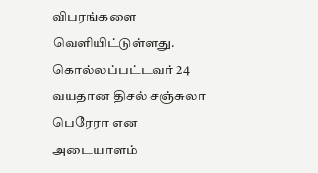விபரங்களை வெளியிட்டுள்ளது. கொல்லப்பட்டவர் 24 வயதான திசல் சஞ்சுலா பெரேரா என அடையாளம்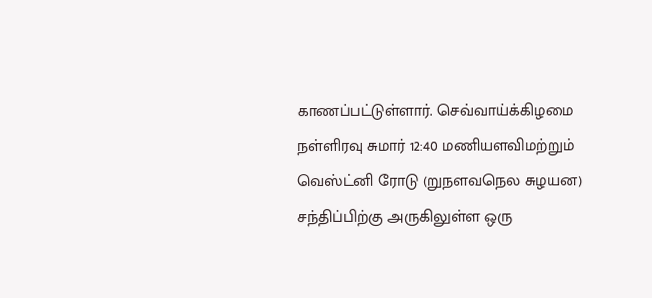காணப்பட்டுள்ளார். செவ்வாய்க்கிழமை நள்ளிரவு சுமார் 12:40 மணியளவிமற்றும் வெஸ்ட்னி ரோடு (றுநளவநெல சுழயன) சந்திப்பிற்கு அருகிலுள்ள ஒரு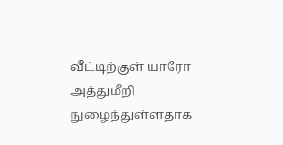வீட்டிற்குள் யாரோ அத்துமீறி நுழைந்துள்ளதாக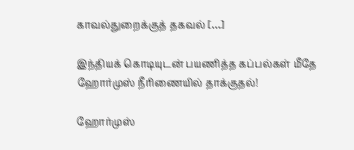காவல்துறைக்குத் தகவல் […]

இந்தியக் கொடியுடன் பயணித்த கப்பல்கள் மீதே ஹோர்முஸ் நீரிணையில் தாக்குதல்!

ஹோர்முஸ்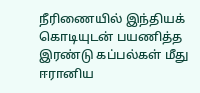நீரிணையில் இந்தியக் கொடியுடன் பயணித்த இரண்டு கப்பல்கள் மீது ஈரானிய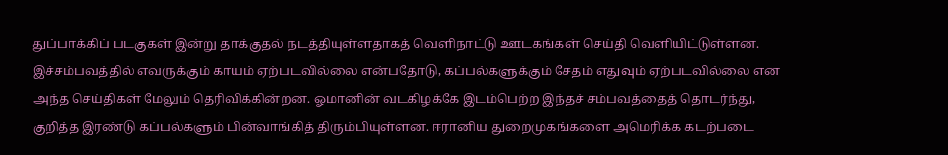துப்பாக்கிப் படகுகள் இன்று தாக்குதல் நடத்தியுள்ளதாகத் வௌிநாட்டு ஊடகங்கள் செய்தி வௌியிட்டுள்ளன. இச்சம்பவத்தில் எவருக்கும் காயம் ஏற்படவில்லை என்பதோடு, கப்பல்களுக்கும் சேதம் எதுவும் ஏற்படவில்லை என அந்த செய்திகள் மேலும் தெரிவிக்கின்றன. ஓமானின் வடகிழக்கே இடம்பெற்ற இந்தச் சம்பவத்தைத் தொடர்ந்து, குறித்த இரண்டு கப்பல்களும் பின்வாங்கித் திரும்பியுள்ளன. ஈரானிய துறைமுகங்களை அமெரிக்க கடற்படை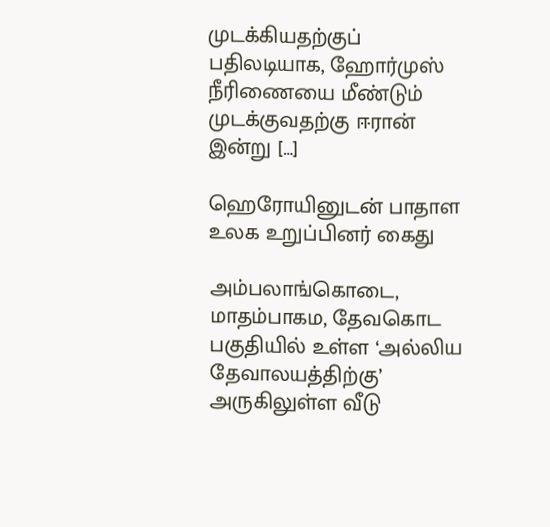முடக்கியதற்குப் பதிலடியாக, ஹோர்முஸ் நீரிணையை மீண்டும் முடக்குவதற்கு ஈரான் இன்று […]

ஹெரோயினுடன் பாதாள உலக உறுப்பினர் கைது

அம்பலாங்கொடை, மாதம்பாகம, தேவகொட பகுதியில் உள்ள ‘அல்லிய தேவாலயத்திற்கு’ அருகிலுள்ள வீடு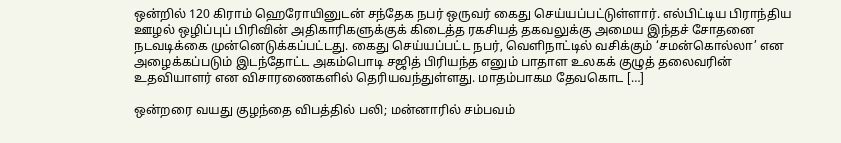ஒன்றில் 120 கிராம் ஹெரோயினுடன் சந்தேக நபர் ஒருவர் கைது செய்யப்பட்டுள்ளார். எல்பிட்டிய பிராந்திய ஊழல் ஒழிப்புப் பிரிவின் அதிகாரிகளுக்குக் கிடைத்த ரகசியத் தகவலுக்கு அமைய இந்தச் சோதனை நடவடிக்கை முன்னெடுக்கப்பட்டது. கைது செய்யப்பட்ட நபர், வெளிநாட்டில் வசிக்கும் ‘சமன்கொல்லா’ என அழைக்கப்படும் இடந்தோட்ட அகம்பொடி சஜித் பிரியந்த எனும் பாதாள உலகக் குழுத் தலைவரின் உதவியாளர் என விசாரணைகளில் தெரியவந்துள்ளது. மாதம்பாகம தேவகொட […]

ஒன்றரை வயது குழந்தை விபத்தில் பலி; மன்னாரில் சம்பவம்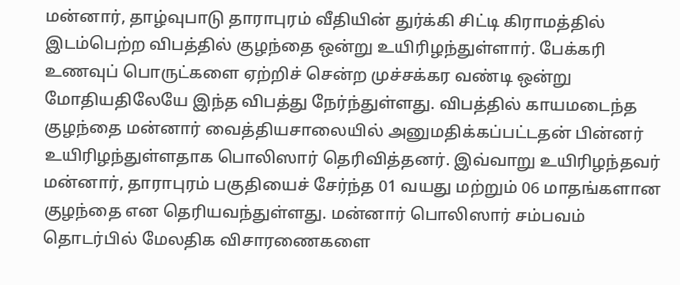மன்னார், தாழ்வுபாடு தாராபுரம் வீதியின் துர்க்கி சிட்டி கிராமத்தில் இடம்பெற்ற விபத்தில் குழந்தை ஒன்று உயிரிழந்துள்ளார். பேக்கரி உணவுப் பொருட்களை ஏற்றிச் சென்ற முச்சக்கர வண்டி ஒன்று மோதியதிலேயே இந்த விபத்து நேர்ந்துள்ளது. விபத்தில் காயமடைந்த குழந்தை மன்னார் வைத்தியசாலையில் அனுமதிக்கப்பட்டதன் பின்னர் உயிரிழந்துள்ளதாக பொலிஸார் தெரிவித்தனர். இவ்வாறு உயிரிழந்தவர் மன்னார், தாராபுரம் பகுதியைச் சேர்ந்த 01 வயது மற்றும் 06 மாதங்களான குழந்தை என தெரியவந்துள்ளது. மன்னார் பொலிஸார் சம்பவம் தொடர்பில் மேலதிக விசாரணைகளை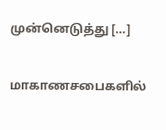முன்னெடுத்து […]

மாகாணசபைகளில்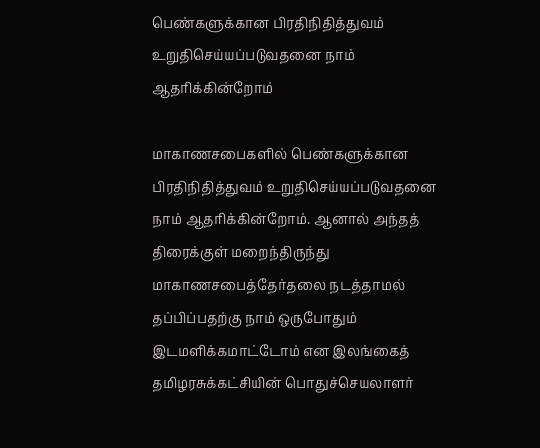பெண்களுக்கான பிரதிநிதித்துவம் உறுதிசெய்யப்படுவதனை நாம் ஆதரிக்கின்றோம்

மாகாணசபைகளில் பெண்களுக்கான பிரதிநிதித்துவம் உறுதிசெய்யப்படுவதனை நாம் ஆதரிக்கின்றோம். ஆனால் அந்தத் திரைக்குள் மறைந்திருந்து மாகாணசபைத்தேர்தலை நடத்தாமல் தப்பிப்பதற்கு நாம் ஒருபோதும் இடமளிக்கமாட்டோம் என இலங்கைத் தமிழரசுக்கட்சியின் பொதுச்செயலாளர்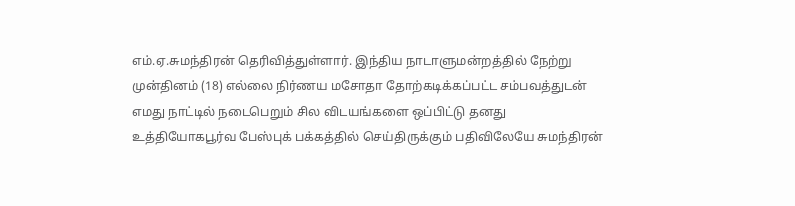எம்.ஏ.சுமந்திரன் தெரிவித்துள்ளார். இந்திய நாடாளுமன்றத்தில் நேற்று முன்தினம் (18) எல்லை நிர்ணய மசோதா தோற்கடிக்கப்பட்ட சம்பவத்துடன் எமது நாட்டில் நடைபெறும் சில விடயங்களை ஒப்பிட்டு தனது உத்தியோகபூர்வ பேஸ்புக் பக்கத்தில் செய்திருக்கும் பதிவிலேயே சுமந்திரன்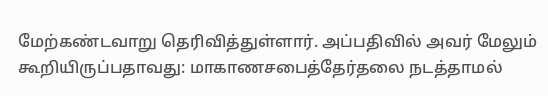மேற்கண்டவாறு தெரிவித்துள்ளார். அப்பதிவில் அவர் மேலும் கூறியிருப்பதாவது: மாகாணசபைத்தேர்தலை நடத்தாமல்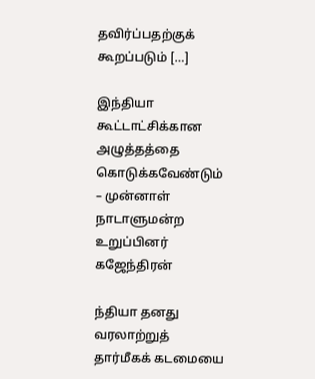தவிர்ப்பதற்குக் கூறப்படும் […]

இந்தியா கூட்டாட்சிக்கான அழுத்தத்தை கொடுக்கவேண்டும் – முன்னாள் நாடாளுமன்ற உறுப்பினர் கஜேந்திரன்

ந்தியா தனது வரலாற்றுத் தார்மீகக் கடமையை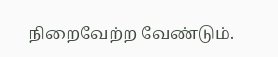நிறைவேற்ற வேண்டும்.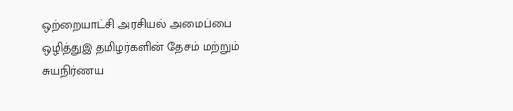ஒற்றையாட்சி அரசியல் அமைப்பை ஒழித்துஇ தமிழர்களின் தேசம் மற்றும் சுயநிர்ணய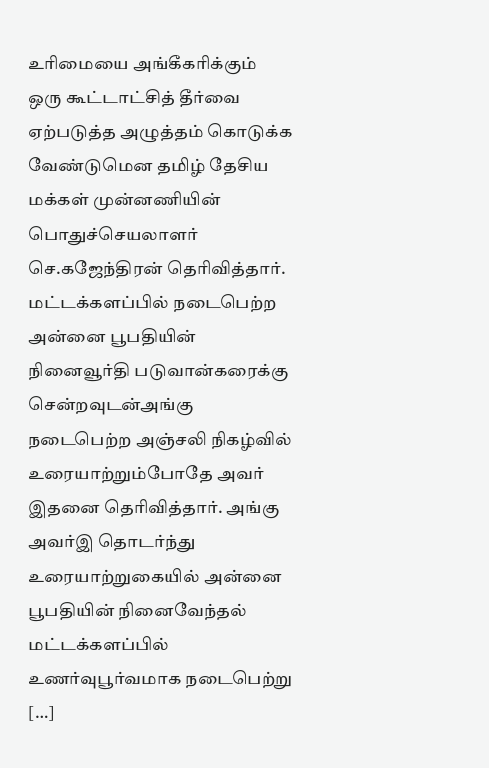உரிமையை அங்கீகரிக்கும் ஒரு கூட்டாட்சித் தீர்வை ஏற்படுத்த அழுத்தம் கொடுக்க வேண்டுமென தமிழ் தேசிய மக்கள் முன்னணியின் பொதுச்செயலாளர் செ.கஜேந்திரன் தெரிவித்தார். மட்டக்களப்பில் நடைபெற்ற அன்னை பூபதியின் நினைவூர்தி படுவான்கரைக்கு சென்றவுடன்அங்கு நடைபெற்ற அஞ்சலி நிகழ்வில் உரையாற்றும்போதே அவர் இதனை தெரிவித்தார். அங்கு அவர்இ தொடர்ந்து உரையாற்றுகையில் அன்னை பூபதியின் நினைவேந்தல் மட்டக்களப்பில் உணர்வுபூர்வமாக நடைபெற்று […]